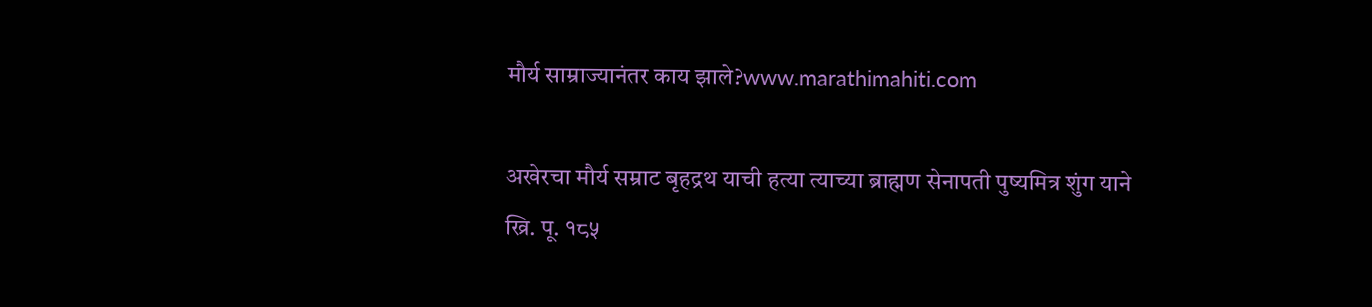मौर्य साम्राज्यानंतर काय झाले?www.marathimahiti.com

अखेरचा मौर्य सम्राट बृहद्रथ याची हत्या त्याच्या ब्राह्मण सेनापती पुष्यमित्र शुंग याने ख्रि. पू. १८५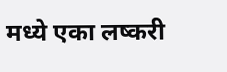मध्ये एका लष्करी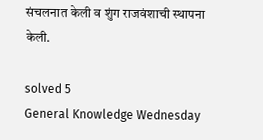संचलनात केली व शुंग राजवंशाची स्थापना केली.

solved 5
General Knowledge Wednesday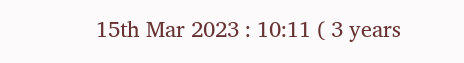15th Mar 2023 : 10:11 ( 3 years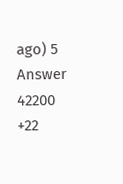ago) 5 Answer 42200 +22